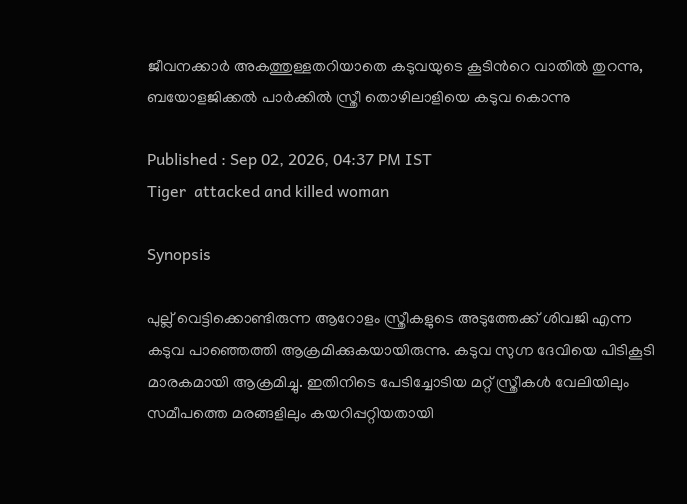ജീവനക്കാർ അകത്തുള്ളതറിയാതെ കടുവയുടെ കൂടിന്‍റെ വാതിൽ തുറന്നു, ബയോളജിക്കൽ പാർക്കിൽ സ്ത്രീ തൊഴിലാളിയെ കടുവ കൊന്നു

Published : Sep 02, 2026, 04:37 PM IST
Tiger  attacked and killed woman

Synopsis

പുല്ല് വെട്ടിക്കൊണ്ടിരുന്ന ആറോളം സ്ത്രീകളുടെ അടുത്തേക്ക് ശിവജി എന്ന കടുവ പാഞ്ഞെത്തി ആക്രമിക്കുകയായിരുന്നു. കടുവ സുഗ്ന ദേവിയെ പിടികൂടി മാരകമായി ആക്രമിച്ചു. ഇതിനിടെ പേടിച്ചോടിയ മറ്റ് സ്ത്രീകൾ വേലിയിലും സമീപത്തെ മരങ്ങളിലും കയറിപ്പറ്റിയതായി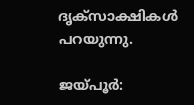ദൃക്‌സാക്ഷികൾ പറയുന്നു.

ജയ്പൂർ: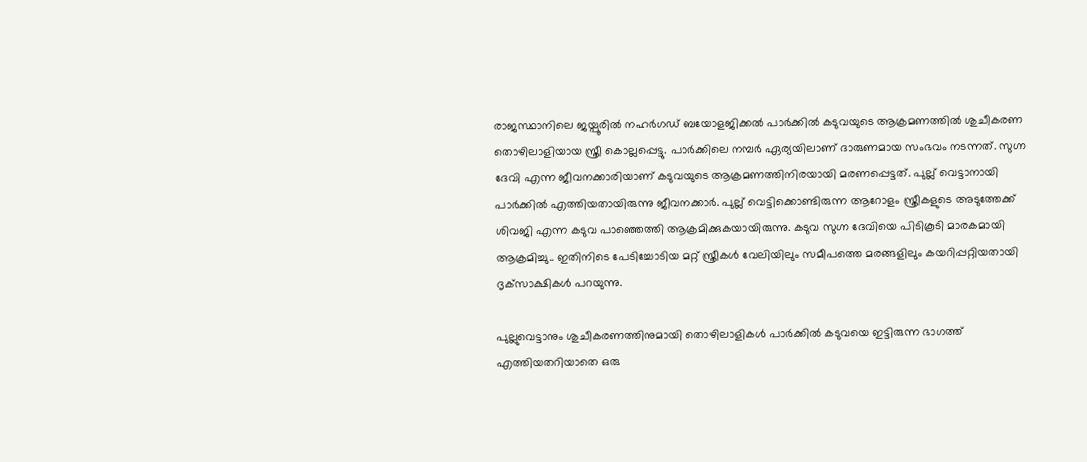രാജസ്ഥാനിലെ ജയ്പൂരിൽ നഹർഗഡ് ബയോളജിക്കൽ പാർക്കിൽ കടുവയുടെ ആക്രമണത്തിൽ ശുചീകരണ തൊഴിലാളിയായ സ്ത്രീ കൊല്ലപ്പെട്ടു. പാർക്കിലെ നമ്പർ ഏര്യയിലാണ് ദാരുണമായ സംഭവം നടന്നത്. സുഗ്ന ദേവി എന്ന ജീവനക്കാരിയാണ് കടുവയുടെ ആക്രമണത്തിനിരയായി മരണപ്പെട്ടത്. പുല്ല് വെട്ടാനായി പാർക്കിൽ എത്തിയതായിരുന്നു ജീവനക്കാർ. പുല്ല് വെട്ടിക്കൊണ്ടിരുന്ന ആറോളം സ്ത്രീകളുടെ അടുത്തേക്ക് ശിവജി എന്ന കടുവ പാഞ്ഞെത്തി ആക്രമിക്കുകയായിരുന്നു. കടുവ സുഗ്ന ദേവിയെ പിടികൂടി മാരകമായി ആക്രമിച്ചു.. ഇതിനിടെ പേടിച്ചോടിയ മറ്റ് സ്ത്രീകൾ വേലിയിലും സമീപത്തെ മരങ്ങളിലും കയറിപ്പറ്റിയതായി ദൃക്‌സാക്ഷികൾ പറയുന്നു.

പുല്ലുവെട്ടാനും ശുചീകരണത്തിനുമായി തൊഴിലാളികൾ പാർക്കിൽ കടുവയെ ഇട്ടിരുന്ന ഭാഗത്ത് എത്തിയതറിയാതെ ഒരു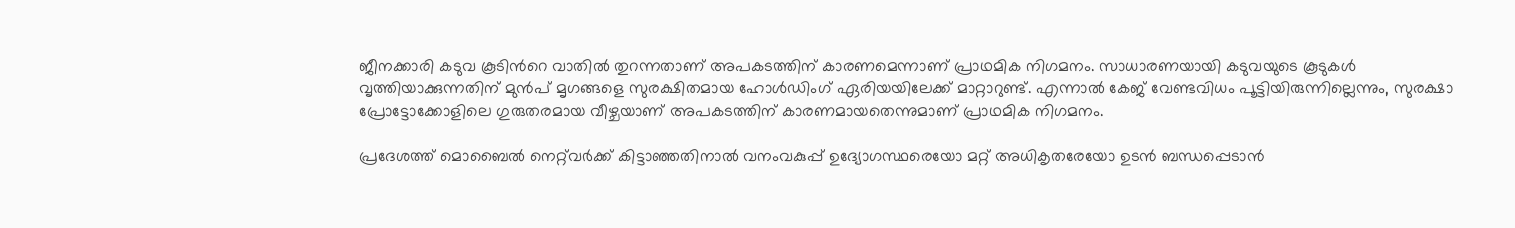ജീനക്കാരി കടുവ കൂടിന്‍റെ വാതിൽ തുറന്നതാണ് അപകടത്തിന് കാരണമെന്നാണ് പ്രാഥമിക നിഗമനം. സാധാരണയായി കടുവയുടെ കൂടുകൾ വൃത്തിയാക്കുന്നതിന് മുൻപ് മൃഗങ്ങളെ സുരക്ഷിതമായ ഹോൾഡിംഗ് ഏരിയയിലേക്ക് മാറ്റാറുണ്ട്. എന്നാൽ കേജ് വേണ്ടവിധം പൂട്ടിയിരുന്നില്ലെന്നും, സുരക്ഷാ പ്രോട്ടോക്കോളിലെ ഗുരുതരമായ വീഴ്ചയാണ് അപകടത്തിന് കാരണമായതെന്നുമാണ് പ്രാഥമിക നിഗമനം.

പ്രദേശത്ത് മൊബൈൽ നെറ്റ്‌വർക്ക് കിട്ടാഞ്ഞതിനാൽ വനംവകുപ്പ് ഉദ്യോഗസ്ഥരെയോ മറ്റ് അധികൃതരേയോ ഉടൻ ബന്ധപ്പെടാൻ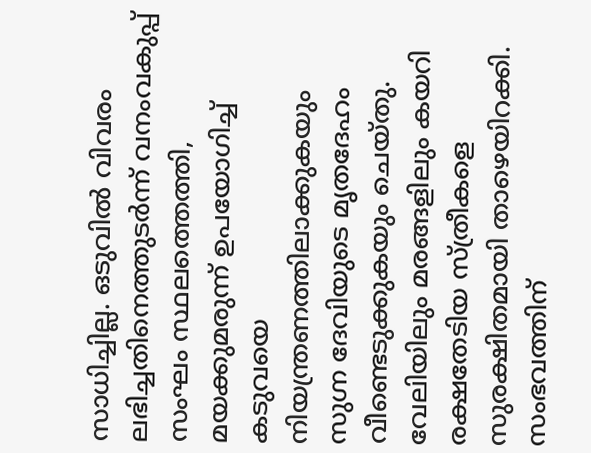സാധിച്ചില്ല. ഒടുവിൽ വിവരം ലഭിച്ചതിനെത്തുടർന്ന് വനംവകുപ്പ് സംഘം സ്ഥലത്തെത്തി, മയക്കുമരുന്ന് ഉപയോഗിച്ച് കടുവയെ നിയന്ത്രണത്തിലാക്കുകയും സുഗ്ന ദേവിയുടെ മൃതദേഹം വീണ്ടെടുക്കുകയും ചെയ്തു. വേലിയിലും മരങ്ങളിലും കയറി രക്ഷതേടിയ സ്ത്രീകളെ സുരക്ഷിതമായി താഴെയിറക്കി. സംഭവത്തിന്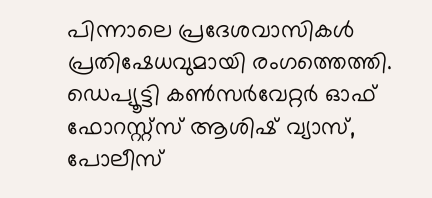പിന്നാലെ പ്രദേശവാസികൾ പ്രതിഷേധവുമായി രംഗത്തെത്തി. ഡെപ്യൂട്ടി കൺസർവേറ്റർ ഓഫ് ഫോറസ്റ്റ്സ് ആശിഷ് വ്യാസ്, പോലീസ്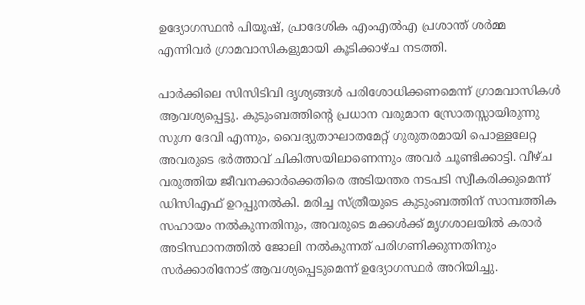ഉദ്യോഗസ്ഥൻ പിയൂഷ്, പ്രാദേശിക എംഎൽഎ പ്രശാന്ത് ശർമ്മ എന്നിവർ ഗ്രാമവാസികളുമായി കൂടിക്കാഴ്ച നടത്തി.

പാർക്കിലെ സിസിടിവി ദൃശ്യങ്ങൾ പരിശോധിക്കണമെന്ന് ഗ്രാമവാസികൾ ആവശ്യപ്പെട്ടു. കുടുംബത്തിന്റെ പ്രധാന വരുമാന സ്രോതസ്സായിരുന്നു സുഗ്ന ദേവി എന്നും, വൈദ്യുതാഘാതമേറ്റ് ഗുരുതരമായി പൊള്ളലേറ്റ അവരുടെ ഭർത്താവ് ചികിത്സയിലാണെന്നും അവർ ചൂണ്ടിക്കാട്ടി. വീഴ്ച വരുത്തിയ ജീവനക്കാർക്കെതിരെ അടിയന്തര നടപടി സ്വീകരിക്കുമെന്ന് ഡിസിഎഫ് ഉറപ്പുനൽകി. മരിച്ച സ്ത്രീയുടെ കുടുംബത്തിന് സാമ്പത്തിക സഹായം നൽകുന്നതിനും, അവരുടെ മക്കൾക്ക് മൃഗശാലയിൽ കരാർ അടിസ്ഥാനത്തിൽ ജോലി നൽകുന്നത് പരിഗണിക്കുന്നതിനും സർക്കാരിനോട് ആവശ്യപ്പെടുമെന്ന് ഉദ്യോഗസ്ഥർ അറിയിച്ചു.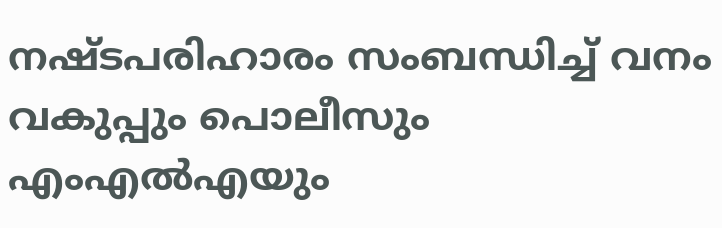നഷ്ടപരിഹാരം സംബന്ധിച്ച് വനം വകുപ്പും പൊലീസും എംഎൽഎയും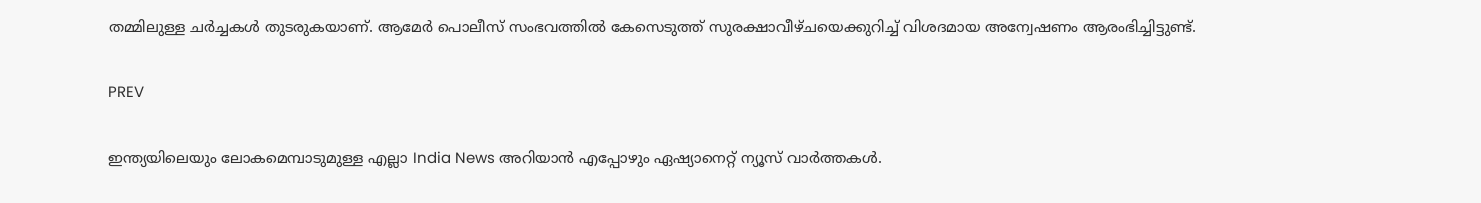തമ്മിലുള്ള ചർച്ചകൾ തുടരുകയാണ്. ആമേർ പൊലീസ് സംഭവത്തിൽ കേസെടുത്ത് സുരക്ഷാവീഴ്ചയെക്കുറിച്ച് വിശദമായ അന്വേഷണം ആരംഭിച്ചിട്ടുണ്ട്.

PREV

ഇന്ത്യയിലെയും ലോകമെമ്പാടുമുള്ള എല്ലാ India News അറിയാൻ എപ്പോഴും ഏഷ്യാനെറ്റ് ന്യൂസ് വാർത്തകൾ.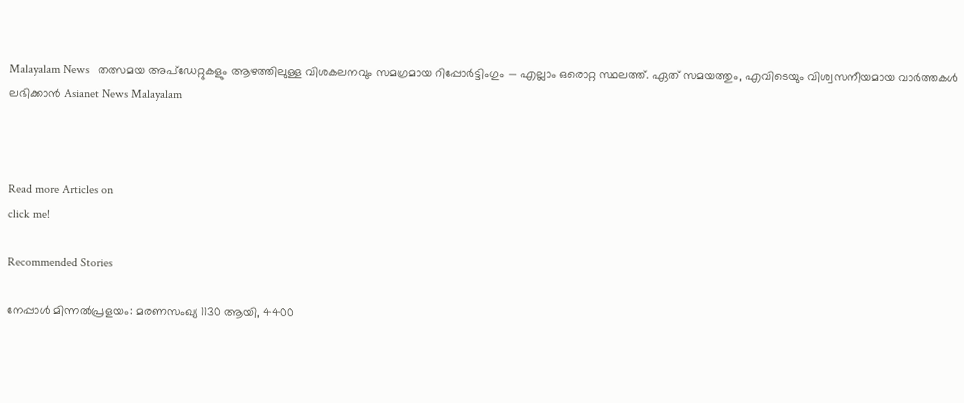Malayalam News   തത്സമയ അപ്‌ഡേറ്റുകളും ആഴത്തിലുള്ള വിശകലനവും സമഗ്രമായ റിപ്പോർട്ടിംഗും — എല്ലാം ഒരൊറ്റ സ്ഥലത്ത്. ഏത് സമയത്തും, എവിടെയും വിശ്വസനീയമായ വാർത്തകൾ ലഭിക്കാൻ Asianet News Malayalam



Read more Articles on
click me!

Recommended Stories

നേപ്പാൾ മിന്നൽപ്രളയം: മരണസംഖ്യ 1130 ആയി, 4400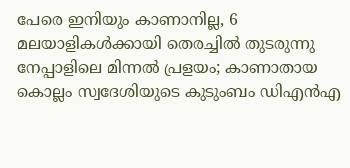പേരെ ഇനിയും കാണാനില്ല, 6 മലയാളികൾക്കായി തെരച്ചിൽ തുടരുന്നു
നേപ്പാളിലെ മിന്നൽ പ്രളയം; കാണാതായ കൊല്ലം സ്വദേശിയുടെ കുടുംബം ഡിഎൻഎ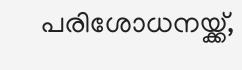പരിശോധനയ്ക്ക്,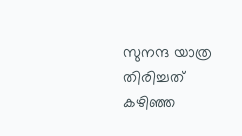സുനന്ദ യാത്ര തിരിച്ചത് കഴിഞ്ഞ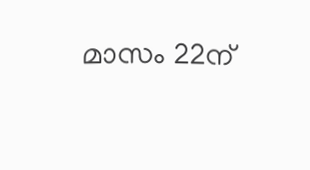മാസം 22ന്